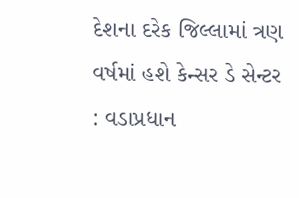દેશના દરેક જિલ્લામાં ત્રણ વર્ષમાં હશે કેન્સર ડે સેન્ટર : વડાપ્રધાન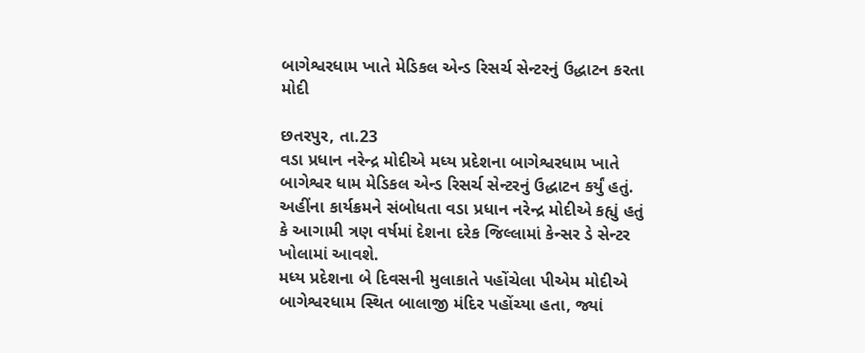બાગેશ્વરધામ ખાતે મેડિકલ એન્ડ રિસર્ચ સેન્ટરનું ઉદ્ધાટન કરતા મોદી

છતરપુર, તા.23
વડા પ્રધાન નરેન્દ્ર મોદીએ મધ્ય પ્રદેશના બાગેશ્વરધામ ખાતે બાગેશ્વર ધામ મેડિકલ એન્ડ રિસર્ચ સેન્ટરનું ઉદ્ધાટન કર્યું હતું. અહીંના કાર્યક્રમને સંબોધતા વડા પ્રધાન નરેન્દ્ર મોદીએ કહ્યું હતું કે આગામી ત્રણ વર્ષમાં દેશના દરેક જિલ્લામાં કેન્સર ડે સેન્ટર ખોલામાં આવશે.
મધ્ય પ્રદેશના બે દિવસની મુલાકાતે પહોંચેલા પીએમ મોદીએ બાગેશ્વરધામ સ્થિત બાલાજી મંદિર પહોંચ્યા હતા, જ્યાં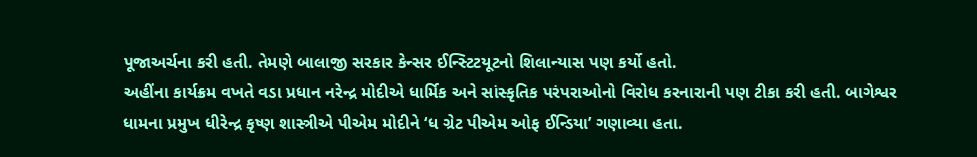પૂજાઅર્ચના કરી હતી. તેમણે બાલાજી સરકાર કેન્સર ઈન્સ્ટિટયૂટનો શિલાન્યાસ પણ કર્યો હતો.
અહીંના કાર્યક્રમ વખતે વડા પ્રધાન નરેન્દ્ર મોદીએ ધાર્મિક અને સાંસ્કૃતિક પરંપરાઓનો વિરોધ કરનારાની પણ ટીકા કરી હતી. બાગેશ્વર ધામના પ્રમુખ ધીરેન્દ્ર કૃષ્ણ શાસ્ત્રીએ પીએમ મોદીને ‘ધ ગ્રેટ પીએમ ઓફ ઈન્ડિયા’ ગણાવ્યા હતા.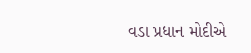વડા પ્રધાન મોદીએ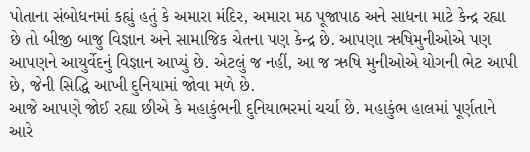પોતાના સંબોધનમાં કહ્યું હતું કે અમારા મંદિર, અમારા મઠ પૂજાપાઠ અને સાધના માટે કેન્દ્ર રહ્યા છે તો બીજી બાજુ વિજ્ઞાન અને સામાજિક ચેતના પણ કેન્દ્ર છે. આપણા ઋષિમુનીઓએ પણ આપણને આયુર્વેદનું વિજ્ઞાન આપ્યું છે. એટલું જ નહીં, આ જ ઋષિ મુનીઓએ યોગની ભેટ આપી છે, જેની સિદ્ધિ આખી દુનિયામાં જોવા મળે છે.
આજે આપણે જોઈ રહ્યા છીએ કે મહાકુંભની દુનિયાભરમાં ચર્ચા છે. મહાકુંભ હાલમાં પૂર્ણતાને આરે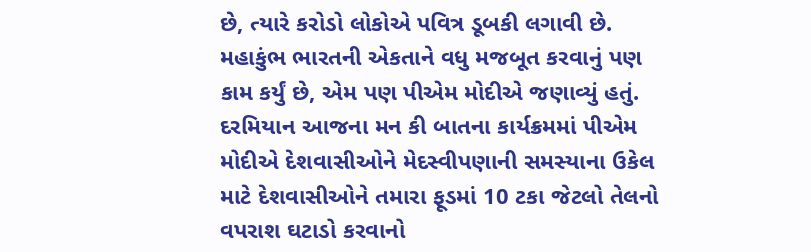છે, ત્યારે કરોડો લોકોએ પવિત્ર ડૂબકી લગાવી છે. મહાકુંભ ભારતની એકતાને વધુ મજબૂત કરવાનું પણ કામ કર્યું છે, એમ પણ પીએમ મોદીએ જણાવ્યું હતું.
દરમિયાન આજના મન કી બાતના કાર્યક્રમમાં પીએમ મોદીએ દેશવાસીઓને મેદસ્વીપણાની સમસ્યાના ઉકેલ માટે દેશવાસીઓને તમારા ફૂડમાં 10 ટકા જેટલો તેલનો વપરાશ ઘટાડો કરવાનો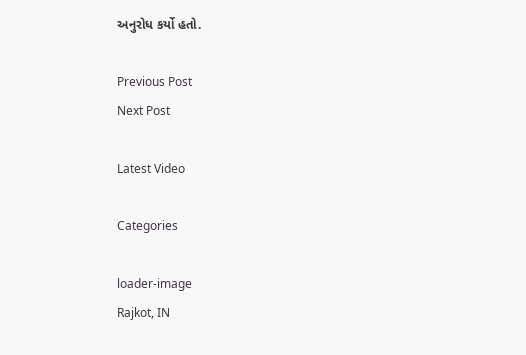અનુરોધ કર્યો હતો.

Previous Post
Next Post

Latest Video

Categories

loader-image
Rajkot, IN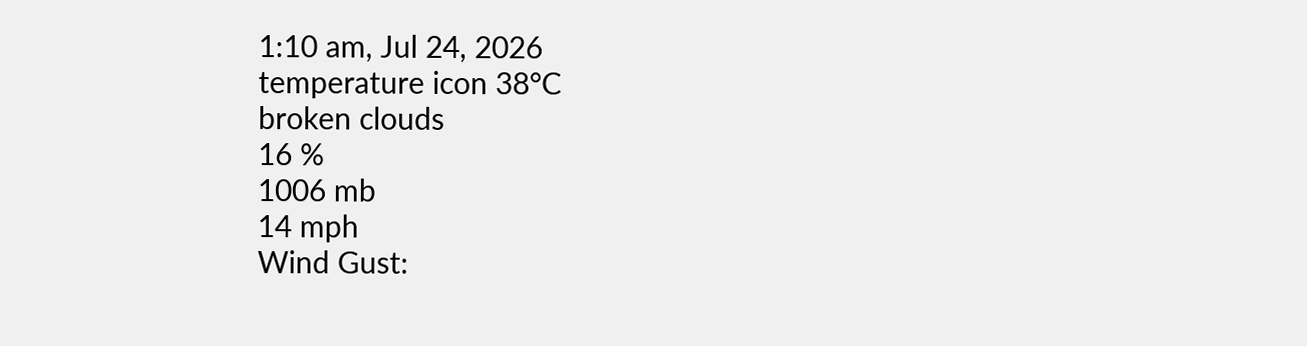1:10 am, Jul 24, 2026
temperature icon 38°C
broken clouds
16 %
1006 mb
14 mph
Wind Gust: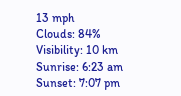13 mph
Clouds: 84%
Visibility: 10 km
Sunrise: 6:23 am
Sunset: 7:07 pm